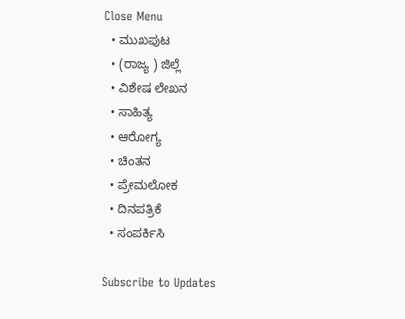Close Menu
  • ಮುಖಪುಟ
  • (ರಾಜ್ಯ ) ಜಿಲ್ಲೆ
  • ವಿಶೇಷ ಲೇಖನ
  • ಸಾಹಿತ್ಯ
  • ಆರೋಗ್ಯ
  • ಚಿಂತನ
  • ಪ್ರೇಮಲೋಕ
  • ದಿನಪತ್ರಿಕೆ
  • ಸಂಪರ್ಕಿಸಿ

Subscribe to Updates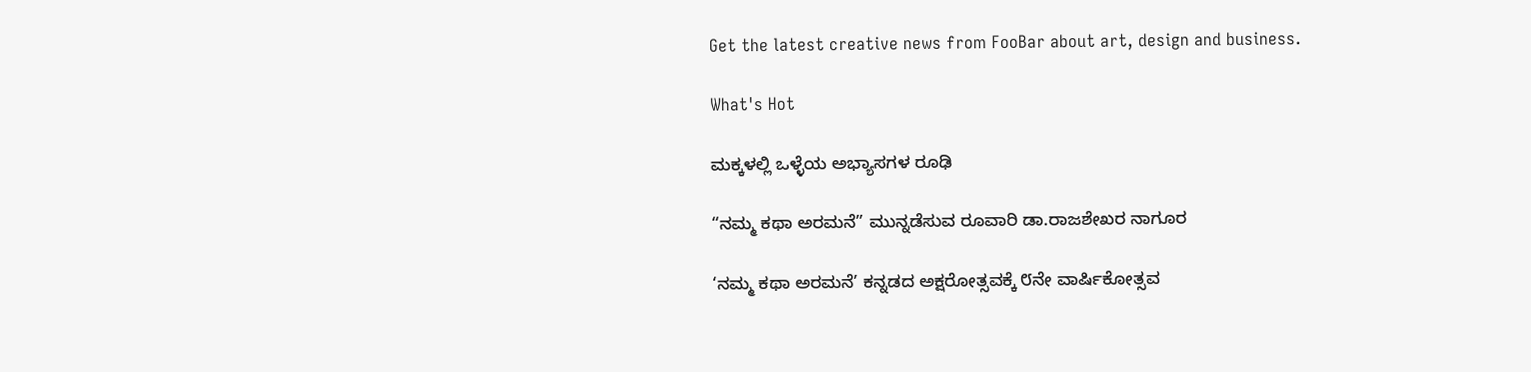Get the latest creative news from FooBar about art, design and business.

What's Hot

ಮಕ್ಕಳಲ್ಲಿ ಒಳ್ಳೆಯ ಅಭ್ಯಾಸಗಳ ರೂಢಿ

“ನಮ್ಮ ಕಥಾ ಅರಮನೆ” ಮುನ್ನಡೆಸುವ ರೂವಾರಿ ಡಾ.ರಾಜಶೇಖರ ನಾಗೂರ

‘ನಮ್ಮ ಕಥಾ ಅರಮನೆ’ ಕನ್ನಡದ ಅಕ್ಷರೋತ್ಸವಕ್ಕೆ ೮ನೇ ವಾರ್ಷಿಕೋತ್ಸವ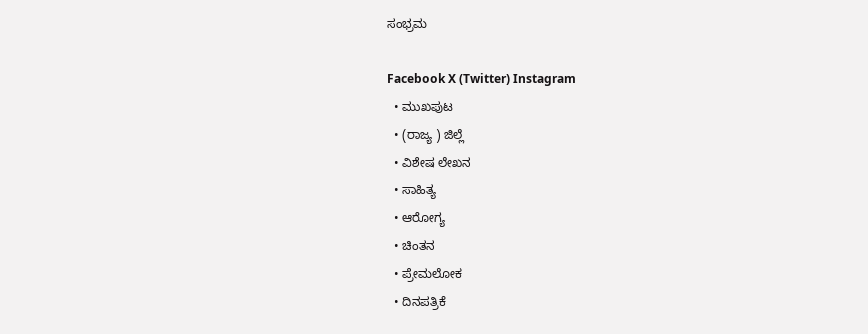ಸಂಭ್ರಮ

Facebook X (Twitter) Instagram
  • ಮುಖಪುಟ
  • (ರಾಜ್ಯ ) ಜಿಲ್ಲೆ
  • ವಿಶೇಷ ಲೇಖನ
  • ಸಾಹಿತ್ಯ
  • ಆರೋಗ್ಯ
  • ಚಿಂತನ
  • ಪ್ರೇಮಲೋಕ
  • ದಿನಪತ್ರಿಕೆ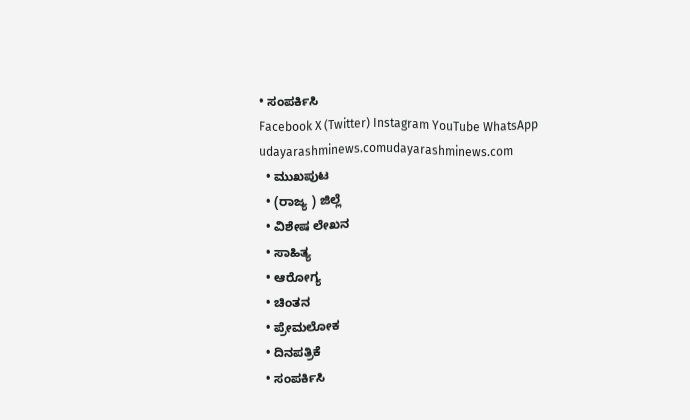• ಸಂಪರ್ಕಿಸಿ
Facebook X (Twitter) Instagram YouTube WhatsApp
udayarashminews.comudayarashminews.com
  • ಮುಖಪುಟ
  • (ರಾಜ್ಯ ) ಜಿಲ್ಲೆ
  • ವಿಶೇಷ ಲೇಖನ
  • ಸಾಹಿತ್ಯ
  • ಆರೋಗ್ಯ
  • ಚಿಂತನ
  • ಪ್ರೇಮಲೋಕ
  • ದಿನಪತ್ರಿಕೆ
  • ಸಂಪರ್ಕಿಸಿ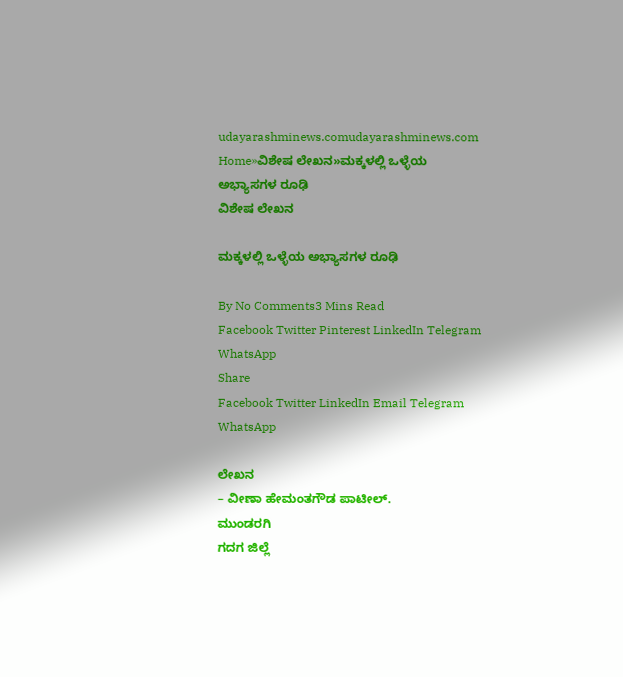udayarashminews.comudayarashminews.com
Home»ವಿಶೇಷ ಲೇಖನ»ಮಕ್ಕಳಲ್ಲಿ ಒಳ್ಳೆಯ ಅಭ್ಯಾಸಗಳ ರೂಢಿ
ವಿಶೇಷ ಲೇಖನ

ಮಕ್ಕಳಲ್ಲಿ ಒಳ್ಳೆಯ ಅಭ್ಯಾಸಗಳ ರೂಢಿ

By No Comments3 Mins Read
Facebook Twitter Pinterest LinkedIn Telegram WhatsApp
Share
Facebook Twitter LinkedIn Email Telegram WhatsApp

ಲೇಖನ
– ವೀಣಾ ಹೇಮಂತಗೌಡ ಪಾಟೀಲ್.
ಮುಂಡರಗಿ
ಗದಗ ಜಿಲ್ಲೆ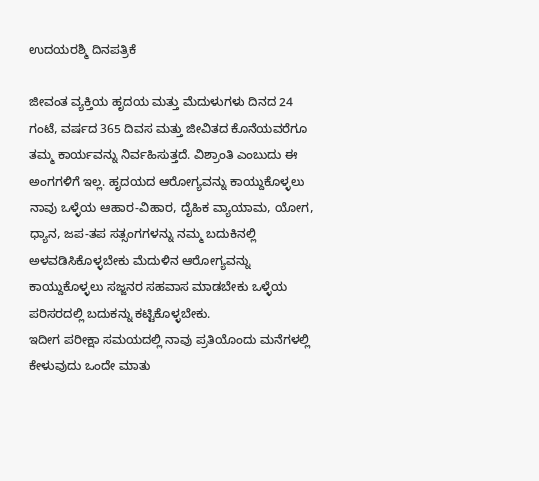ಉದಯರಶ್ಮಿ ದಿನಪತ್ರಿಕೆ

ಜೀವಂತ ವ್ಯಕ್ತಿಯ ಹೃದಯ ಮತ್ತು ಮೆದುಳುಗಳು ದಿನದ 24 ಗಂಟೆ, ವರ್ಷದ 365 ದಿವಸ ಮತ್ತು ಜೀವಿತದ ಕೊನೆಯವರೆಗೂ ತಮ್ಮ ಕಾರ್ಯವನ್ನು ನಿರ್ವಹಿಸುತ್ತದೆ. ವಿಶ್ರಾಂತಿ ಎಂಬುದು ಈ ಅಂಗಗಳಿಗೆ ಇಲ್ಲ. ಹೃದಯದ ಆರೋಗ್ಯವನ್ನು ಕಾಯ್ದುಕೊಳ್ಳಲು ನಾವು ಒಳ್ಳೆಯ ಆಹಾರ-ವಿಹಾರ, ದೈಹಿಕ ವ್ಯಾಯಾಮ, ಯೋಗ, ಧ್ಯಾನ, ಜಪ-ತಪ ಸತ್ಸಂಗಗಳನ್ನು ನಮ್ಮ ಬದುಕಿನಲ್ಲಿ ಅಳವಡಿಸಿಕೊಳ್ಳಬೇಕು ಮೆದುಳಿನ ಆರೋಗ್ಯವನ್ನು ಕಾಯ್ದುಕೊಳ್ಳಲು ಸಜ್ಜನರ ಸಹವಾಸ ಮಾಡಬೇಕು ಒಳ್ಳೆಯ ಪರಿಸರದಲ್ಲಿ ಬದುಕನ್ನು ಕಟ್ಟಿಕೊಳ್ಳಬೇಕು.
ಇದೀಗ ಪರೀಕ್ಷಾ ಸಮಯದಲ್ಲಿ ನಾವು ಪ್ರತಿಯೊಂದು ಮನೆಗಳಲ್ಲಿ ಕೇಳುವುದು ಒಂದೇ ಮಾತು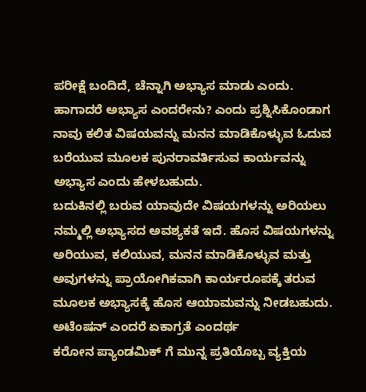ಪರೀಕ್ಷೆ ಬಂದಿದೆ, ಚೆನ್ನಾಗಿ ಅಭ್ಯಾಸ ಮಾಡು ಎಂದು. ಹಾಗಾದರೆ ಅಭ್ಯಾಸ ಎಂದರೇನು? ಎಂದು ಪ್ರಶ್ನಿಸಿಕೊಂಡಾಗ ನಾವು ಕಲಿತ ವಿಷಯವನ್ನು ಮನನ ಮಾಡಿಕೊಳ್ಳುವ ಓದುವ ಬರೆಯುವ ಮೂಲಕ ಪುನರಾವರ್ತಿಸುವ ಕಾರ್ಯವನ್ನು ಅಭ್ಯಾಸ ಎಂದು ಹೇಳಬಹುದು.
ಬದುಕಿನಲ್ಲಿ ಬರುವ ಯಾವುದೇ ವಿಷಯಗಳನ್ನು ಅರಿಯಲು ನಮ್ಮಲ್ಲಿ ಅಭ್ಯಾಸದ ಅವಶ್ಯಕತೆ ಇದೆ. ಹೊಸ ವಿಷಯಗಳನ್ನು ಅರಿಯುವ, ಕಲಿಯುವ, ಮನನ ಮಾಡಿಕೊಳ್ಳುವ ಮತ್ತು ಅವುಗಳನ್ನು ಪ್ರಾಯೋಗಿಕವಾಗಿ ಕಾರ್ಯರೂಪಕ್ಕೆ ತರುವ ಮೂಲಕ ಅಭ್ಯಾಸಕ್ಕೆ ಹೊಸ ಆಯಾಮವನ್ನು ನೀಡಬಹುದು.
ಅಟೆಂಷನ್ ಎಂದರೆ ಏಕಾಗ್ರತೆ ಎಂದರ್ಥ
ಕರೋನ ಪ್ಯಾಂಡಮಿಕ್ ಗೆ ಮುನ್ನ ಪ್ರತಿಯೊಬ್ಬ ವ್ಯಕ್ತಿಯ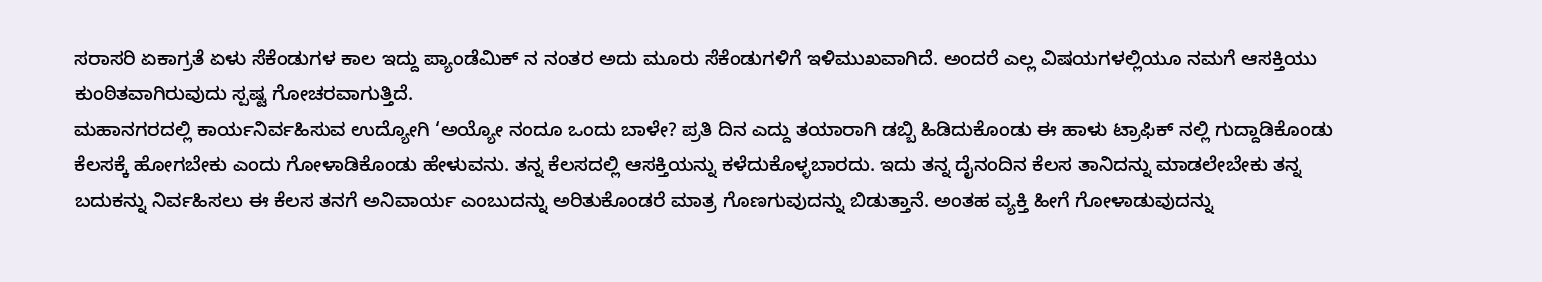ಸರಾಸರಿ ಏಕಾಗ್ರತೆ ಏಳು ಸೆಕೆಂಡುಗಳ ಕಾಲ ಇದ್ದು ಪ್ಯಾಂಡೆಮಿಕ್ ನ ನಂತರ ಅದು ಮೂರು ಸೆಕೆಂಡುಗಳಿಗೆ ಇಳಿಮುಖವಾಗಿದೆ. ಅಂದರೆ ಎಲ್ಲ ವಿಷಯಗಳಲ್ಲಿಯೂ ನಮಗೆ ಆಸಕ್ತಿಯು ಕುಂಠಿತವಾಗಿರುವುದು ಸ್ಪಷ್ಟ ಗೋಚರವಾಗುತ್ತಿದೆ.
ಮಹಾನಗರದಲ್ಲಿ ಕಾರ್ಯನಿರ್ವಹಿಸುವ ಉದ್ಯೋಗಿ ‘ಅಯ್ಯೋ ನಂದೂ ಒಂದು ಬಾಳೇ? ಪ್ರತಿ ದಿನ ಎದ್ದು ತಯಾರಾಗಿ ಡಬ್ಬಿ ಹಿಡಿದುಕೊಂಡು ಈ ಹಾಳು ಟ್ರಾಫಿಕ್ ನಲ್ಲಿ ಗುದ್ದಾಡಿಕೊಂಡು ಕೆಲಸಕ್ಕೆ ಹೋಗಬೇಕು ಎಂದು ಗೋಳಾಡಿಕೊಂಡು ಹೇಳುವನು. ತನ್ನ ಕೆಲಸದಲ್ಲಿ ಆಸಕ್ತಿಯನ್ನು ಕಳೆದುಕೊಳ್ಳಬಾರದು. ಇದು ತನ್ನ ದೈನಂದಿನ ಕೆಲಸ ತಾನಿದನ್ನು ಮಾಡಲೇಬೇಕು ತನ್ನ ಬದುಕನ್ನು ನಿರ್ವಹಿಸಲು ಈ ಕೆಲಸ ತನಗೆ ಅನಿವಾರ್ಯ ಎಂಬುದನ್ನು ಅರಿತುಕೊಂಡರೆ ಮಾತ್ರ ಗೊಣಗುವುದನ್ನು ಬಿಡುತ್ತಾನೆ. ಅಂತಹ ವ್ಯಕ್ತಿ ಹೀಗೆ ಗೋಳಾಡುವುದನ್ನು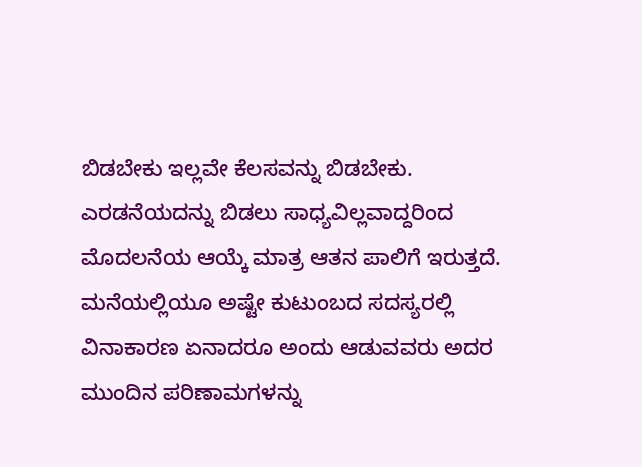ಬಿಡಬೇಕು ಇಲ್ಲವೇ ಕೆಲಸವನ್ನು ಬಿಡಬೇಕು. ಎರಡನೆಯದನ್ನು ಬಿಡಲು ಸಾಧ್ಯವಿಲ್ಲವಾದ್ದರಿಂದ ಮೊದಲನೆಯ ಆಯ್ಕೆ ಮಾತ್ರ ಆತನ ಪಾಲಿಗೆ ಇರುತ್ತದೆ.
ಮನೆಯಲ್ಲಿಯೂ ಅಷ್ಟೇ ಕುಟುಂಬದ ಸದಸ್ಯರಲ್ಲಿ ವಿನಾಕಾರಣ ಏನಾದರೂ ಅಂದು ಆಡುವವರು ಅದರ ಮುಂದಿನ ಪರಿಣಾಮಗಳನ್ನು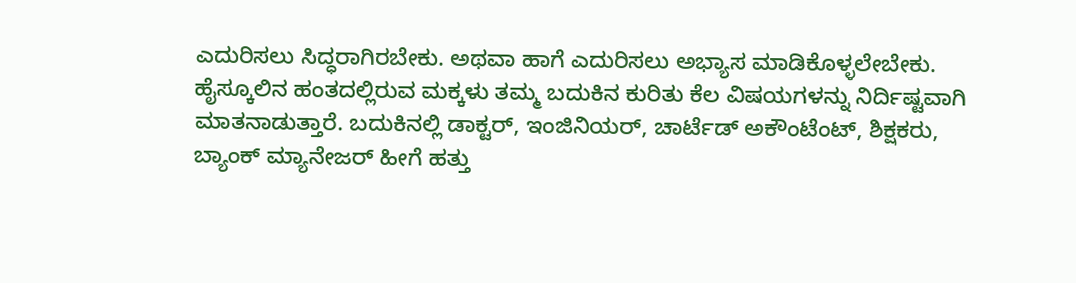ಎದುರಿಸಲು ಸಿದ್ಧರಾಗಿರಬೇಕು. ಅಥವಾ ಹಾಗೆ ಎದುರಿಸಲು ಅಭ್ಯಾಸ ಮಾಡಿಕೊಳ್ಳಲೇಬೇಕು.
ಹೈಸ್ಕೂಲಿನ ಹಂತದಲ್ಲಿರುವ ಮಕ್ಕಳು ತಮ್ಮ ಬದುಕಿನ ಕುರಿತು ಕೆಲ ವಿಷಯಗಳನ್ನು ನಿರ್ದಿಷ್ಟವಾಗಿ ಮಾತನಾಡುತ್ತಾರೆ. ಬದುಕಿನಲ್ಲಿ ಡಾಕ್ಟರ್, ಇಂಜಿನಿಯರ್, ಚಾರ್ಟೆಡ್ ಅಕೌಂಟೆಂಟ್, ಶಿಕ್ಷಕರು, ಬ್ಯಾಂಕ್ ಮ್ಯಾನೇಜರ್ ಹೀಗೆ ಹತ್ತು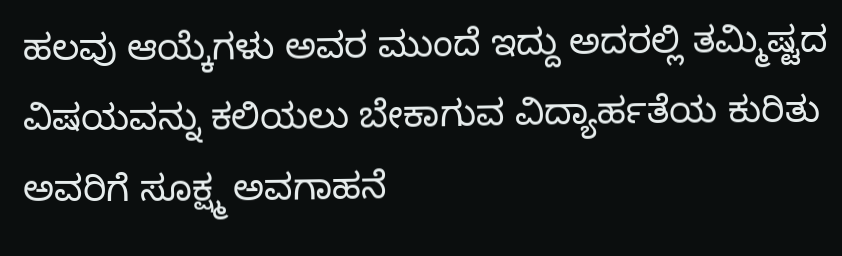ಹಲವು ಆಯ್ಕೆಗಳು ಅವರ ಮುಂದೆ ಇದ್ದು ಅದರಲ್ಲಿ ತಮ್ಮಿಷ್ಟದ ವಿಷಯವನ್ನು ಕಲಿಯಲು ಬೇಕಾಗುವ ವಿದ್ಯಾರ್ಹತೆಯ ಕುರಿತು ಅವರಿಗೆ ಸೂಕ್ಷ್ಮ ಅವಗಾಹನೆ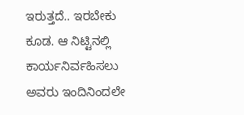ಇರುತ್ತದೆ.. ಇರಬೇಕು ಕೂಡ. ಆ ನಿಟ್ಟಿನಲ್ಲಿ ಕಾರ್ಯನಿರ್ವಹಿಸಲು ಅವರು ಇಂದಿನಿಂದಲೇ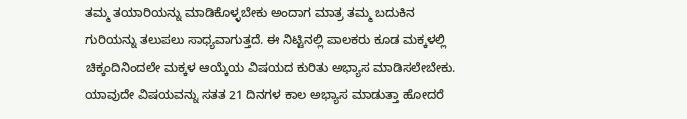ತಮ್ಮ ತಯಾರಿಯನ್ನು ಮಾಡಿಕೊಳ್ಳಬೇಕು ಅಂದಾಗ ಮಾತ್ರ ತಮ್ಮ ಬದುಕಿನ ಗುರಿಯನ್ನು ತಲುಪಲು ಸಾಧ್ಯವಾಗುತ್ತದೆ. ಈ ನಿಟ್ಟಿನಲ್ಲಿ ಪಾಲಕರು ಕೂಡ ಮಕ್ಕಳಲ್ಲಿ ಚಿಕ್ಕಂದಿನಿಂದಲೇ ಮಕ್ಕಳ ಆಯ್ಕೆಯ ವಿಷಯದ ಕುರಿತು ಅಭ್ಯಾಸ ಮಾಡಿಸಲೇಬೇಕು.
ಯಾವುದೇ ವಿಷಯವನ್ನು ಸತತ 21 ದಿನಗಳ ಕಾಲ ಅಭ್ಯಾಸ ಮಾಡುತ್ತಾ ಹೋದರೆ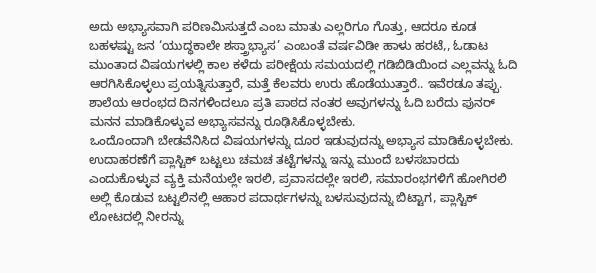ಅದು ಅಭ್ಯಾಸವಾಗಿ ಪರಿಣಮಿಸುತ್ತದೆ ಎಂಬ ಮಾತು ಎಲ್ಲರಿಗೂ ಗೊತ್ತು, ಆದರೂ ಕೂಡ ಬಹಳಷ್ಟು ಜನ ‘ಯುದ್ಧಕಾಲೇ ಶಸ್ತ್ರಾಭ್ಯಾಸ’ ಎಂಬಂತೆ ವರ್ಷವಿಡೀ ಹಾಳು ಹರಟೆ,, ಓಡಾಟ ಮುಂತಾದ ವಿಷಯಗಳಲ್ಲಿ ಕಾಲ ಕಳೆದು ಪರೀಕ್ಷೆಯ ಸಮಯದಲ್ಲಿ ಗಡಿಬಿಡಿಯಿಂದ ಎಲ್ಲವನ್ನು ಓದಿ ಆರಗಿಸಿಕೊಳ್ಳಲು ಪ್ರಯತ್ನಿಸುತ್ತಾರೆ, ಮತ್ತೆ ಕೆಲವರು ಉರು ಹೊಡೆಯುತ್ತಾರೆ.. ಇವೆರಡೂ ತಪ್ಪು.
ಶಾಲೆಯ ಆರಂಭದ ದಿನಗಳಿಂದಲೂ ಪ್ರತಿ ಪಾಠದ ನಂತರ ಅವುಗಳನ್ನು ಓದಿ ಬರೆದು ಪುನರ್ ಮನನ ಮಾಡಿಕೊಳ್ಳುವ ಅಭ್ಯಾಸವನ್ನು ರೂಢಿಸಿಕೊಳ್ಳಬೇಕು.
ಒಂದೊಂದಾಗಿ ಬೇಡವೆನಿಸಿದ ವಿಷಯಗಳನ್ನು ದೂರ ಇಡುವುದನ್ನು ಅಭ್ಯಾಸ ಮಾಡಿಕೊಳ್ಳಬೇಕು. ಉದಾಹರಣೆಗೆ ಪ್ಲಾಸ್ಟಿಕ್ ಬಟ್ಟಲು ಚಮಚ ತಟ್ಟೆಗಳನ್ನು ಇನ್ನು ಮುಂದೆ ಬಳಸಬಾರದು ಎಂದುಕೊಳ್ಳುವ ವ್ಯಕ್ತಿ ಮನೆಯಲ್ಲೇ ಇರಲಿ, ಪ್ರವಾಸದಲ್ಲೇ ಇರಲಿ, ಸಮಾರಂಭಗಳಿಗೆ ಹೋಗಿರಲಿ ಅಲ್ಲಿ ಕೊಡುವ ಬಟ್ಟಲಿನಲ್ಲಿ ಆಹಾರ ಪದಾರ್ಥಗಳನ್ನು ಬಳಸುವುದನ್ನು ಬಿಟ್ಟಾಗ, ಪ್ಲಾಸ್ಟಿಕ್ ಲೋಟದಲ್ಲಿ ನೀರನ್ನು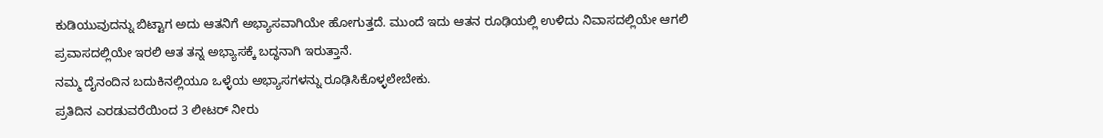ಕುಡಿಯುವುದನ್ನು ಬಿಟ್ಟಾಗ ಅದು ಆತನಿಗೆ ಅಭ್ಯಾಸವಾಗಿಯೇ ಹೋಗುತ್ತದೆ. ಮುಂದೆ ಇದು ಆತನ ರೂಢಿಯಲ್ಲಿ ಉಳಿದು ನಿವಾಸದಲ್ಲಿಯೇ ಆಗಲಿ ಪ್ರವಾಸದಲ್ಲಿಯೇ ಇರಲಿ ಆತ ತನ್ನ ಅಭ್ಯಾಸಕ್ಕೆ ಬದ್ಧನಾಗಿ ಇರುತ್ತಾನೆ.
ನಮ್ಮ ದೈನಂದಿನ ಬದುಕಿನಲ್ಲಿಯೂ ಒಳ್ಳೆಯ ಅಭ್ಯಾಸಗಳನ್ನು ರೂಢಿಸಿಕೊಳ್ಳಲೇಬೇಕು.
ಪ್ರತಿದಿನ ಎರಡುವರೆಯಿಂದ 3 ಲೀಟರ್ ನೀರು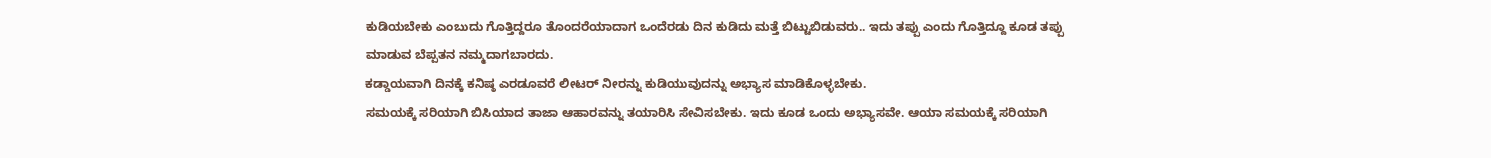ಕುಡಿಯಬೇಕು ಎಂಬುದು ಗೊತ್ತಿದ್ದರೂ ತೊಂದರೆಯಾದಾಗ ಒಂದೆರಡು ದಿನ ಕುಡಿದು ಮತ್ತೆ ಬಿಟ್ಟುಬಿಡುವರು.. ಇದು ತಪ್ಪು ಎಂದು ಗೊತ್ತಿದ್ದೂ ಕೂಡ ತಪ್ಪು ಮಾಡುವ ಬೆಪ್ಪತನ ನಮ್ಮದಾಗಬಾರದು.
ಕಡ್ಡಾಯವಾಗಿ ದಿನಕ್ಕೆ ಕನಿಷ್ಠ ಎರಡೂವರೆ ಲೀಟರ್ ನೀರನ್ನು ಕುಡಿಯುವುದನ್ನು ಅಭ್ಯಾಸ ಮಾಡಿಕೊಳ್ಳಬೇಕು.
ಸಮಯಕ್ಕೆ ಸರಿಯಾಗಿ ಬಿಸಿಯಾದ ತಾಜಾ ಆಹಾರವನ್ನು ತಯಾರಿಸಿ ಸೇವಿಸಬೇಕು. ಇದು ಕೂಡ ಒಂದು ಅಭ್ಯಾಸವೇ. ಆಯಾ ಸಮಯಕ್ಕೆ ಸರಿಯಾಗಿ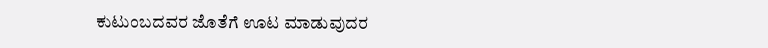ಕುಟುಂಬದವರ ಜೊತೆಗೆ ಊಟ ಮಾಡುವುದರ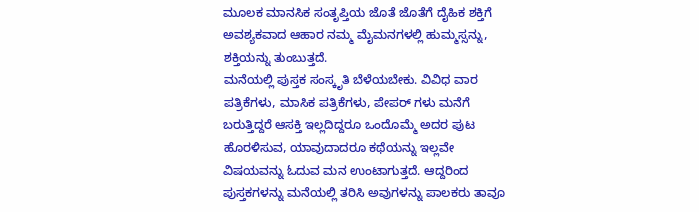ಮೂಲಕ ಮಾನಸಿಕ ಸಂತೃಪ್ತಿಯ ಜೊತೆ ಜೊತೆಗೆ ದೈಹಿಕ ಶಕ್ತಿಗೆ ಅವಶ್ಯಕವಾದ ಆಹಾರ ನಮ್ಮ ಮೈಮನಗಳಲ್ಲಿ ಹುಮ್ಮಸ್ಸನ್ನು, ಶಕ್ತಿಯನ್ನು ತುಂಬುತ್ತದೆ.
ಮನೆಯಲ್ಲಿ ಪುಸ್ತಕ ಸಂಸ್ಕೃತಿ ಬೆಳೆಯಬೇಕು. ವಿವಿಧ ವಾರ ಪತ್ರಿಕೆಗಳು, ಮಾಸಿಕ ಪತ್ರಿಕೆಗಳು, ಪೇಪರ್ ಗಳು ಮನೆಗೆ ಬರುತ್ತಿದ್ದರೆ ಆಸಕ್ತಿ ಇಲ್ಲದಿದ್ದರೂ ಒಂದೊಮ್ಮೆ ಅದರ ಪುಟ ಹೊರಳಿಸುವ, ಯಾವುದಾದರೂ ಕಥೆಯನ್ನು ಇಲ್ಲವೇ ವಿಷಯವನ್ನು ಓದುವ ಮನ ಉಂಟಾಗುತ್ತದೆ. ಆದ್ದರಿಂದ ಪುಸ್ತಕಗಳನ್ನು ಮನೆಯಲ್ಲಿ ತರಿಸಿ ಅವುಗಳನ್ನು ಪಾಲಕರು ತಾವೂ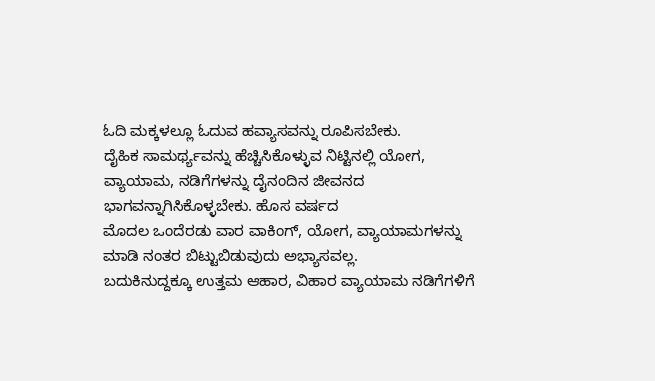ಓದಿ ಮಕ್ಕಳಲ್ಲೂ ಓದುವ ಹವ್ಯಾಸವನ್ನು ರೂಪಿಸಬೇಕು.
ದೈಹಿಕ ಸಾಮರ್ಥ್ಯವನ್ನು ಹೆಚ್ಚಿಸಿಕೊಳ್ಳುವ ನಿಟ್ಟಿನಲ್ಲಿ ಯೋಗ, ವ್ಯಾಯಾಮ, ನಡಿಗೆಗಳನ್ನು ದೈನಂದಿನ ಜೀವನದ ಭಾಗವನ್ನಾಗಿಸಿಕೊಳ್ಳಬೇಕು. ಹೊಸ ವರ್ಷದ
ಮೊದಲ ಒಂದೆರಡು ವಾರ ವಾಕಿಂಗ್, ಯೋಗ, ವ್ಯಾಯಾಮಗಳನ್ನು ಮಾಡಿ ನಂತರ ಬಿಟ್ಟುಬಿಡುವುದು ಅಭ್ಯಾಸವಲ್ಲ.
ಬದುಕಿನುದ್ದಕ್ಕೂ ಉತ್ತಮ ಆಹಾರ, ವಿಹಾರ ವ್ಯಾಯಾಮ ನಡಿಗೆಗಳಿಗೆ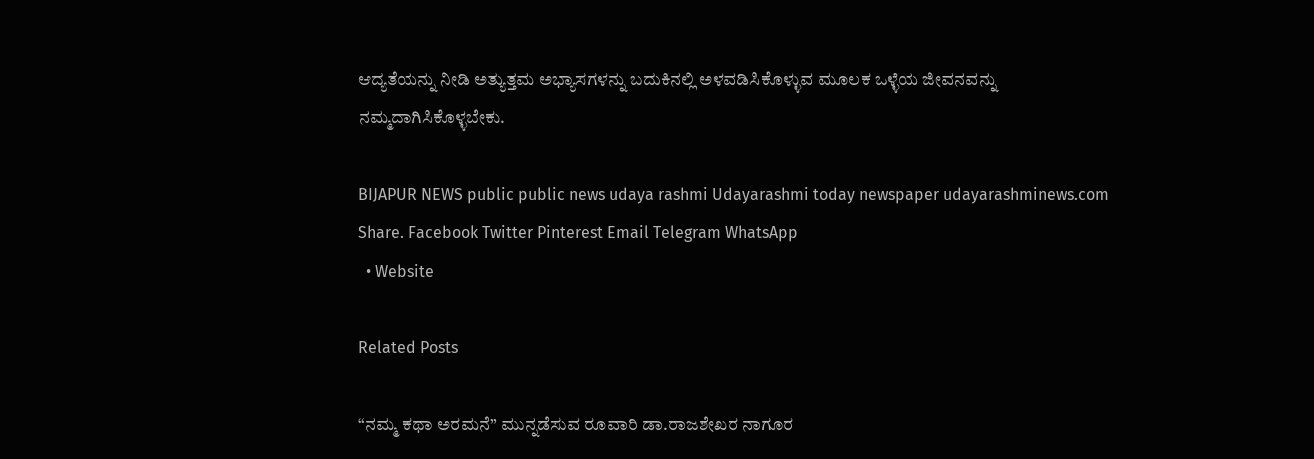ಆದ್ಯತೆಯನ್ನು ನೀಡಿ ಅತ್ಯುತ್ತಮ ಅಭ್ಯಾಸಗಳನ್ನು ಬದುಕಿನಲ್ಲಿ ಅಳವಡಿಸಿಕೊಳ್ಳುವ ಮೂಲಕ ಒಳ್ಳೆಯ ಜೀವನವನ್ನು
ನಮ್ಮದಾಗಿಸಿಕೊಳ್ಳಬೇಕು.

BIJAPUR NEWS public public news udaya rashmi Udayarashmi today newspaper udayarashminews.com
Share. Facebook Twitter Pinterest Email Telegram WhatsApp
  • Website

Related Posts

“ನಮ್ಮ ಕಥಾ ಅರಮನೆ” ಮುನ್ನಡೆಸುವ ರೂವಾರಿ ಡಾ.ರಾಜಶೇಖರ ನಾಗೂರ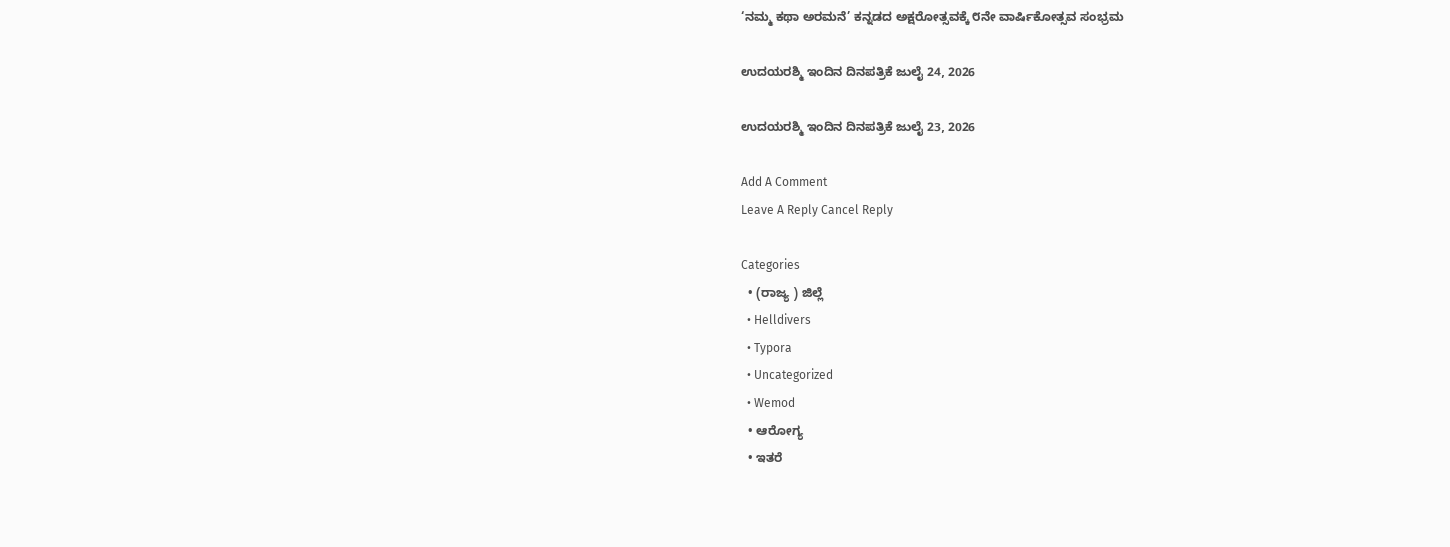‘ನಮ್ಮ ಕಥಾ ಅರಮನೆ’ ಕನ್ನಡದ ಅಕ್ಷರೋತ್ಸವಕ್ಕೆ ೮ನೇ ವಾರ್ಷಿಕೋತ್ಸವ ಸಂಭ್ರಮ

ಉದಯರಶ್ಮಿ ಇಂದಿನ ದಿನಪತ್ರಿಕೆ ಜುಲೈ 24, 2026

ಉದಯರಶ್ಮಿ ಇಂದಿನ ದಿನಪತ್ರಿಕೆ ಜುಲೈ 23, 2026

Add A Comment
Leave A Reply Cancel Reply

Categories
  • (ರಾಜ್ಯ ) ಜಿಲ್ಲೆ
  • Helldivers
  • Typora
  • Uncategorized
  • Wemod
  • ಆರೋಗ್ಯ
  • ಇತರೆ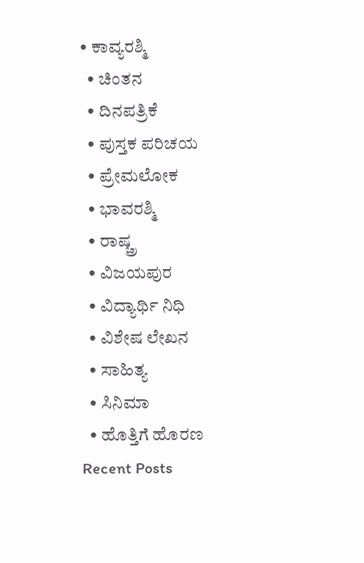• ಕಾವ್ಯರಶ್ಮಿ
  • ಚಿಂತನ
  • ದಿನಪತ್ರಿಕೆ
  • ಪುಸ್ತಕ ಪರಿಚಯ
  • ಪ್ರೇಮಲೋಕ
  • ಭಾವರಶ್ಮಿ
  • ರಾಷ್ಚ್ರ
  • ವಿಜಯಪುರ
  • ವಿದ್ಯಾರ್ಥಿ ನಿಧಿ
  • ವಿಶೇಷ ಲೇಖನ
  • ಸಾಹಿತ್ಯ
  • ಸಿನಿಮಾ
  • ಹೊತ್ತಿಗೆ ಹೊರಣ
Recent Posts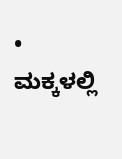• ಮಕ್ಕಳಲ್ಲಿ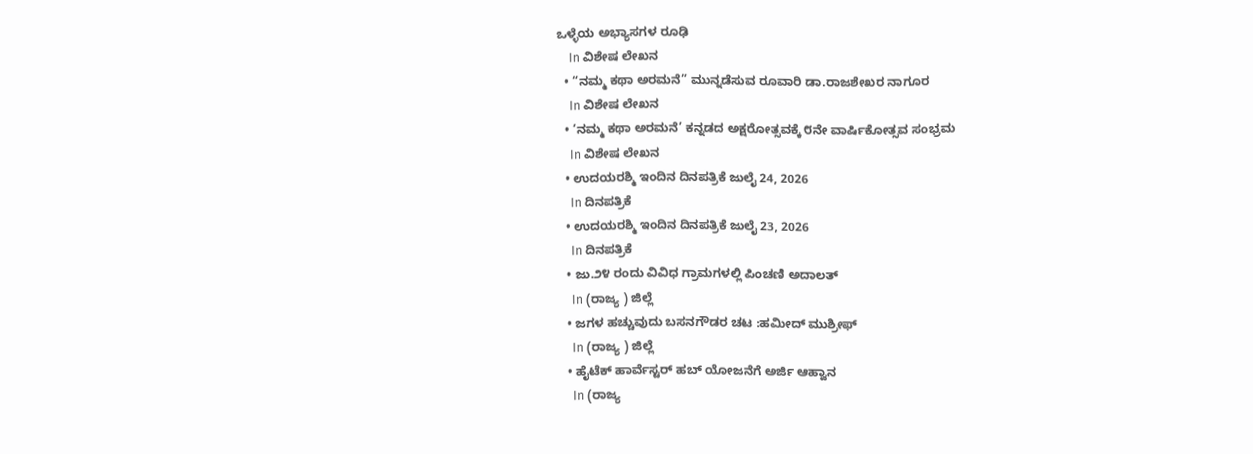ಒಳ್ಳೆಯ ಅಭ್ಯಾಸಗಳ ರೂಢಿ
    In ವಿಶೇಷ ಲೇಖನ
  • “ನಮ್ಮ ಕಥಾ ಅರಮನೆ” ಮುನ್ನಡೆಸುವ ರೂವಾರಿ ಡಾ.ರಾಜಶೇಖರ ನಾಗೂರ
    In ವಿಶೇಷ ಲೇಖನ
  • ‘ನಮ್ಮ ಕಥಾ ಅರಮನೆ’ ಕನ್ನಡದ ಅಕ್ಷರೋತ್ಸವಕ್ಕೆ ೮ನೇ ವಾರ್ಷಿಕೋತ್ಸವ ಸಂಭ್ರಮ
    In ವಿಶೇಷ ಲೇಖನ
  • ಉದಯರಶ್ಮಿ ಇಂದಿನ ದಿನಪತ್ರಿಕೆ ಜುಲೈ 24, 2026
    In ದಿನಪತ್ರಿಕೆ
  • ಉದಯರಶ್ಮಿ ಇಂದಿನ ದಿನಪತ್ರಿಕೆ ಜುಲೈ 23, 2026
    In ದಿನಪತ್ರಿಕೆ
  • ಜು.೨೪ ರಂದು ವಿವಿಧ ಗ್ರಾಮಗಳಲ್ಲಿ ಪಿಂಚಣಿ ಅದಾಲತ್
    In (ರಾಜ್ಯ ) ಜಿಲ್ಲೆ
  • ಜಗಳ ಹಚ್ಚುವುದು ಬಸನಗೌಡರ ಚಟ :ಹಮೀದ್ ಮುಶ್ರೀಫ್
    In (ರಾಜ್ಯ ) ಜಿಲ್ಲೆ
  • ಹೈಟೆಕ್ ಹಾರ್ವೆಸ್ಟರ್ ಹಬ್ ಯೋಜನೆಗೆ ಅರ್ಜಿ ಆಹ್ವಾನ
    In (ರಾಜ್ಯ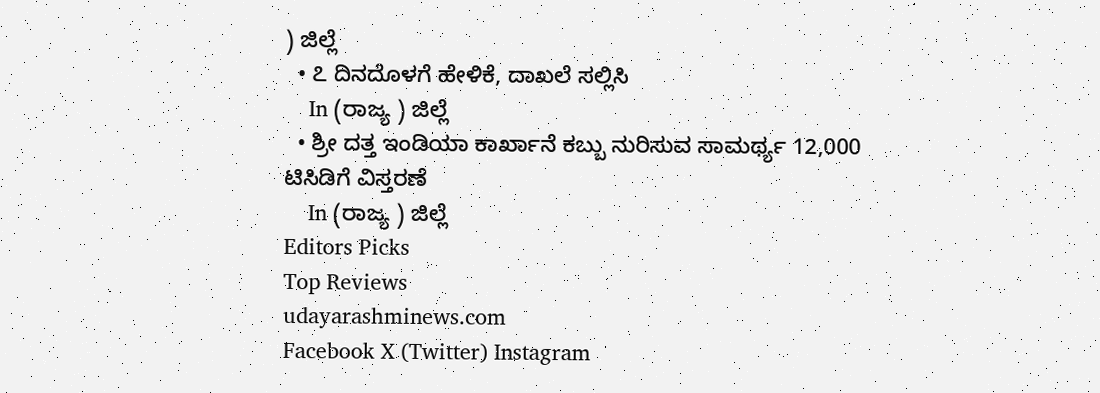) ಜಿಲ್ಲೆ
  • ೭ ದಿನದೊಳಗೆ ಹೇಳಿಕೆ, ದಾಖಲೆ ಸಲ್ಲಿಸಿ
    In (ರಾಜ್ಯ ) ಜಿಲ್ಲೆ
  • ಶ್ರೀ ದತ್ತ ಇಂಡಿಯಾ ಕಾರ್ಖಾನೆ ಕಬ್ಬು ನುರಿಸುವ ಸಾಮರ್ಥ್ಯ 12,000 ಟಿಸಿಡಿಗೆ ವಿಸ್ತರಣೆ
    In (ರಾಜ್ಯ ) ಜಿಲ್ಲೆ
Editors Picks
Top Reviews
udayarashminews.com
Facebook X (Twitter) Instagram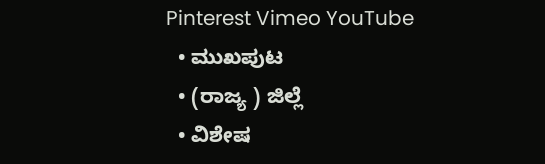Pinterest Vimeo YouTube
  • ಮುಖಪುಟ
  • (ರಾಜ್ಯ ) ಜಿಲ್ಲೆ
  • ವಿಶೇಷ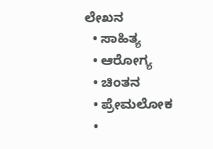ಲೇಖನ
  • ಸಾಹಿತ್ಯ
  • ಆರೋಗ್ಯ
  • ಚಿಂತನ
  • ಪ್ರೇಮಲೋಕ
  •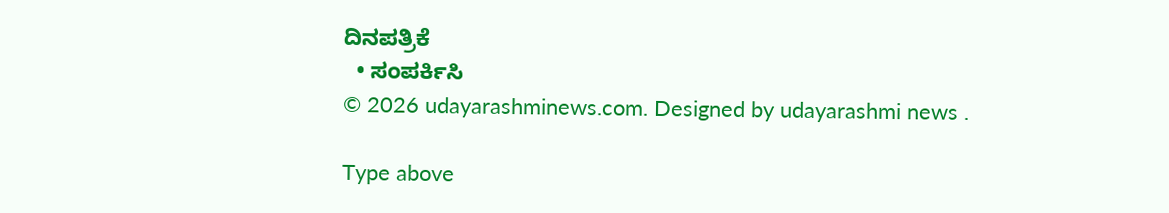ದಿನಪತ್ರಿಕೆ
  • ಸಂಪರ್ಕಿಸಿ
© 2026 udayarashminews.com. Designed by udayarashmi news .

Type above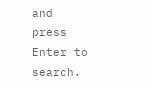and press Enter to search.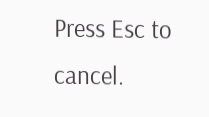Press Esc to cancel.